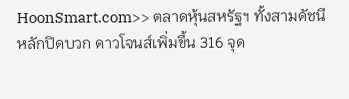HoonSmart.com>> ตลาดหุ้นสหรัฐฯ ทั้งสามดัชนีหลักปิดบวก ดาวโจนส์เพิ่มขึ้น 316 จุด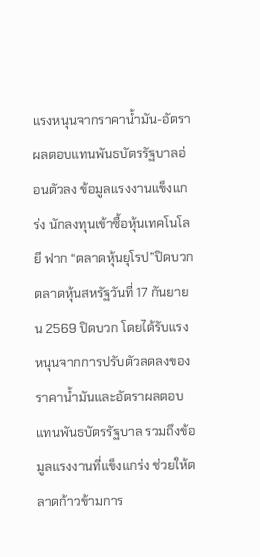แรงหนุนจากราคาน้ำมัน-อัตราผลตอบแทนพันธบัตรรัฐบาลอ่อนตัวลง ข้อมูลแรงงานแข็งแกร่ง นักลงทุนเข้าซื้อหุ้นเทคโนโลยี ฟาก “ตลาดหุ้นยุโรป”ปิดบวก
ตลาดหุ้นสหรัฐวันที่ 17 กันยายน 2569 ปิดบวก โดยได้รับแรงหนุนจากการปรับตัวลดลงของราคาน้ำมันและอัตราผลตอบแทนพันธบัตรรัฐบาล รวมถึงข้อมูลแรงงานที่แข็งแกร่ง ช่วยให้ตลาดก้าวข้ามการ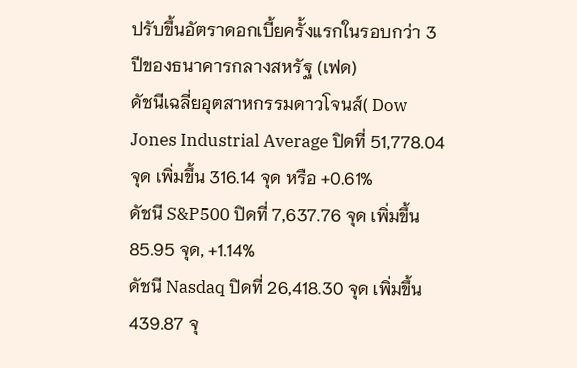ปรับขึ้นอัตราดอกเบี้ยครั้งแรกในรอบกว่า 3 ปีของธนาคารกลางสหรัฐ (เฟด)
ดัชนีเฉลี่ยอุตสาหกรรมดาวโจนส์( Dow Jones Industrial Average ปิดที่ 51,778.04 จุด เพิ่มขึ้น 316.14 จุด หรือ +0.61%
ดัชนี S&P500 ปิดที่ 7,637.76 จุด เพิ่มขึ้น 85.95 จุด, +1.14%
ดัชนี Nasdaq ปิดที่ 26,418.30 จุด เพิ่มขึ้น 439.87 จุ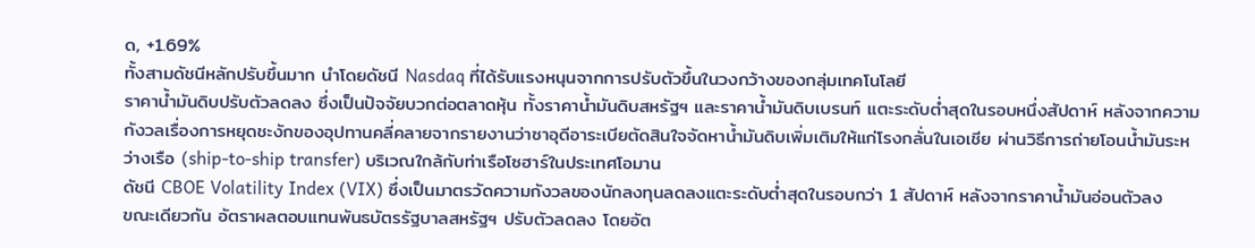ด, +1.69%
ทั้งสามดัชนีหลักปรับขึ้นมาก นำโดยดัชนี Nasdaq ที่ได้รับแรงหนุนจากการปรับตัวขึ้นในวงกว้างของกลุ่มเทคโนโลยี
ราคาน้ำมันดิบปรับตัวลดลง ซึ่งเป็นปัจจัยบวกต่อตลาดหุ้น ทั้งราคาน้ำมันดิบสหรัฐฯ และราคาน้ำมันดิบเบรนท์ แตะระดับต่ำสุดในรอบหนึ่งสัปดาห์ หลังจากความกังวลเรื่องการหยุดชะงักของอุปทานคลี่คลายจากรายงานว่าซาอุดีอาระเบียตัดสินใจจัดหาน้ำมันดิบเพิ่มเติมให้แก่โรงกลั่นในเอเชีย ผ่านวิธีการถ่ายโอนน้ำมันระหว่างเรือ (ship-to-ship transfer) บริเวณใกล้กับท่าเรือโซฮาร์ในประเทศโอมาน
ดัชนี CBOE Volatility Index (VIX) ซึ่งเป็นมาตรวัดความกังวลของนักลงทุนลดลงแตะระดับต่ำสุดในรอบกว่า 1 สัปดาห์ หลังจากราคาน้ำมันอ่อนตัวลง
ขณะเดียวกัน อัตราผลตอบแทนพันธบัตรรัฐบาลสหรัฐฯ ปรับตัวลดลง โดยอัต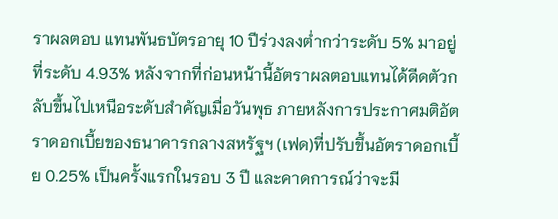ราผลตอบ แทนพันธบัตรอายุ 10 ปีร่วงลงต่ำกว่าระดับ 5% มาอยู่ที่ระดับ 4.93% หลังจากที่ก่อนหน้านี้อัตราผลตอบแทนได้ดีดตัวกลับขึ้นไปเหนือระดับสำคัญเมื่อวันพุธ ภายหลังการประกาศมติอัตราดอกเบี้ยของธนาคารกลางสหรัฐฯ (เฟด)ที่ปรับขึ้นอัตราดอกเบี้ย 0.25% เป็นครั้งแรกในรอบ 3 ปี และคาดการณ์ว่าจะมี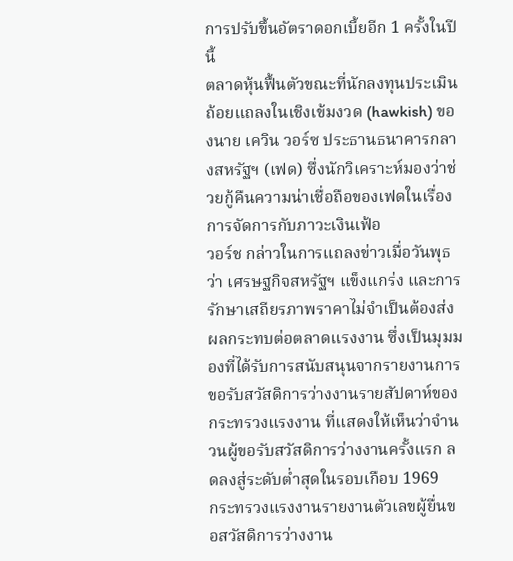การปรับขึ้นอัตราดอกเบี้ยอีก 1 ครั้งในปีนี้
ตลาดหุ้นฟื้นตัวขณะที่นักลงทุนประเมินถ้อยแถลงในเชิงเข้มงวด (hawkish) ของนาย เควิน วอร์ซ ประธานธนาคารกลางสหรัฐฯ (เฟด) ซึ่งนักวิเคราะห์มองว่าช่วยกู้คืนความน่าเชื่อถือของเฟดในเรื่องการจัดการกับภาวะเงินเฟ้อ
วอร์ช กล่าวในการแถลงข่าวเมื่อวันพุธว่า เศรษฐกิจสหรัฐฯ แข็งแกร่ง และการรักษาเสถียรภาพราคาไม่จำเป็นต้องส่งผลกระทบต่อตลาดแรงงาน ซึ่งเป็นมุมมองที่ได้รับการสนับสนุนจากรายงานการขอรับสวัสดิการว่างงานรายสัปดาห์ของกระทรวงแรงงาน ที่แสดงให้เห็นว่าจำนวนผู้ขอรับสวัสดิการว่างงานครั้งแรก ลดลงสู่ระดับต่ำสุดในรอบเกือบ 1969
กระทรวงแรงงานรายงานตัวเลขผู้ยื่นขอสวัสดิการว่างงาน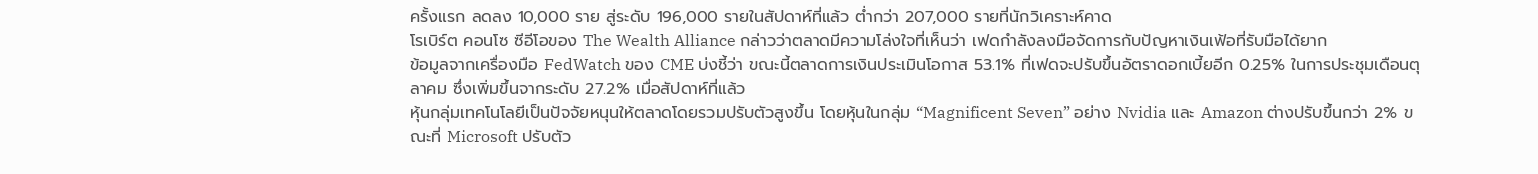ครั้งแรก ลดลง 10,000 ราย สู่ระดับ 196,000 รายในสัปดาห์ที่แล้ว ต่ำกว่า 207,000 รายที่นักวิเคราะห์คาด
โรเบิร์ต คอนโซ ซีอีโอของ The Wealth Alliance กล่าวว่าตลาดมีความโล่งใจที่เห็นว่า เฟดกำลังลงมือจัดการกับปัญหาเงินเฟ้อที่รับมือได้ยาก
ข้อมูลจากเครื่องมือ FedWatch ของ CME บ่งชี้ว่า ขณะนี้ตลาดการเงินประเมินโอกาส 53.1% ที่เฟดจะปรับขึ้นอัตราดอกเบี้ยอีก 0.25% ในการประชุมเดือนตุลาคม ซึ่งเพิ่มขึ้นจากระดับ 27.2% เมื่อสัปดาห์ที่แล้ว
หุ้นกลุ่มเทคโนโลยีเป็นปัจจัยหนุนให้ตลาดโดยรวมปรับตัวสูงขึ้น โดยหุ้นในกลุ่ม “Magnificent Seven” อย่าง Nvidia และ Amazon ต่างปรับขึ้นกว่า 2% ขณะที่ Microsoft ปรับตัว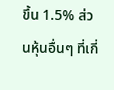ขึ้น 1.5% ส่วนหุ้นอื่นๆ ที่เกี่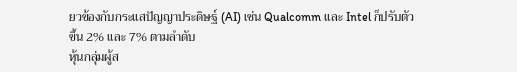ยวข้องกับกระแสปัญญาประดิษฐ์ (AI) เช่น Qualcomm และ Intel ก็ปรับตัวขึ้น 2% และ 7% ตามลำดับ
หุ้นกลุ่มผู้ส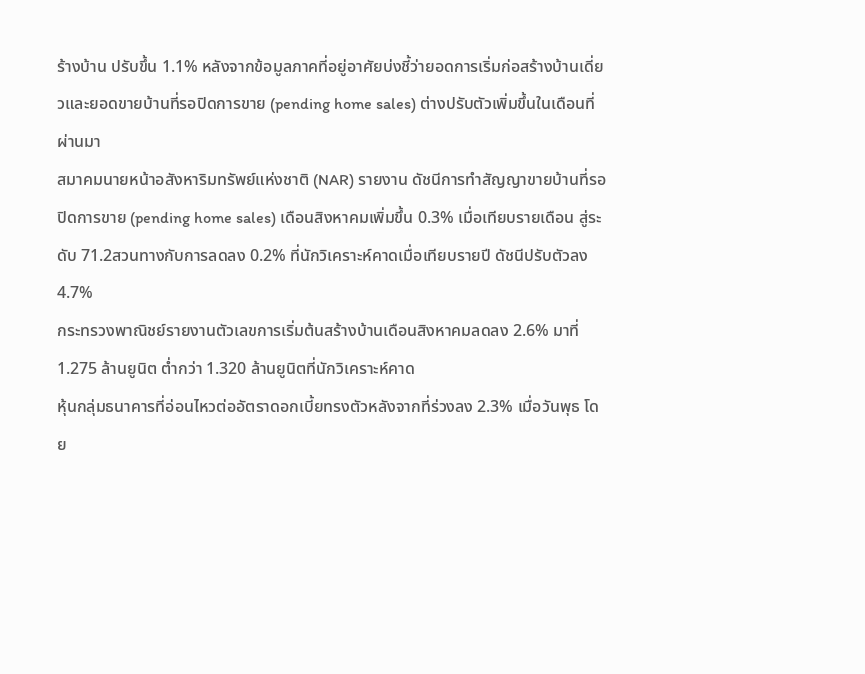ร้างบ้าน ปรับขึ้น 1.1% หลังจากข้อมูลภาคที่อยู่อาศัยบ่งชี้ว่ายอดการเริ่มก่อสร้างบ้านเดี่ยวและยอดขายบ้านที่รอปิดการขาย (pending home sales) ต่างปรับตัวเพิ่มขึ้นในเดือนที่ผ่านมา
สมาคมนายหน้าอสังหาริมทรัพย์แห่งชาติ (NAR) รายงาน ดัชนีการทำสัญญาขายบ้านที่รอ
ปิดการขาย (pending home sales) เดือนสิงหาคมเพิ่มขึ้น 0.3% เมื่อเทียบรายเดือน สู่ระดับ 71.2สวนทางกับการลดลง 0.2% ที่นักวิเคราะห์คาดเมื่อเทียบรายปี ดัชนีปรับตัวลง 4.7%
กระทรวงพาณิชย์รายงานตัวเลขการเริ่มต้นสร้างบ้านเดือนสิงหาคมลดลง 2.6% มาที่ 1.275 ล้านยูนิต ต่ำกว่า 1.320 ล้านยูนิตที่นักวิเคราะห์คาด
หุ้นกลุ่มธนาคารที่อ่อนไหวต่ออัตราดอกเบี้ยทรงตัวหลังจากที่ร่วงลง 2.3% เมื่อวันพุธ โดย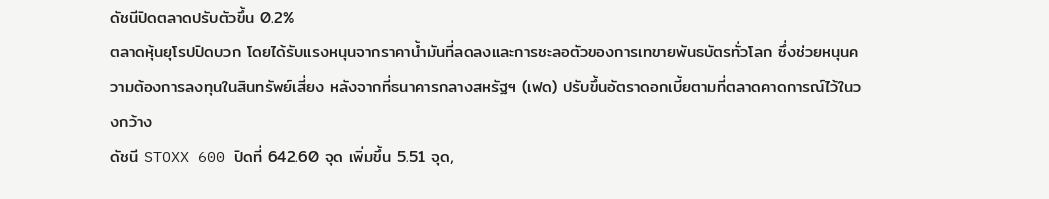ดัชนีปิดตลาดปรับตัวขึ้น 0.2%
ตลาดหุ้นยุโรปปิดบวก โดยได้รับแรงหนุนจากราคาน้ำมันที่ลดลงและการชะลอตัวของการเทขายพันธบัตรทั่วโลก ซึ่งช่วยหนุนความต้องการลงทุนในสินทรัพย์เสี่ยง หลังจากที่ธนาคารกลางสหรัฐฯ (เฟด) ปรับขึ้นอัตราดอกเบี้ยตามที่ตลาดคาดการณ์ไว้ในวงกว้าง
ดัชนี STOXX 600 ปิดที่ 642.60 จุด เพิ่มขึ้น 5.51 จุด,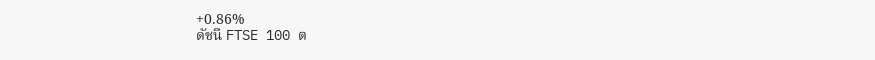+0.86%
ดัชนี FTSE 100 ต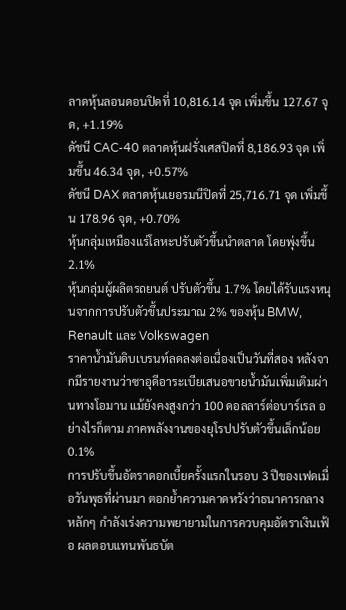ลาดหุ้นลอนดอนปิดที่ 10,816.14 จุด เพิ่มขึ้น 127.67 จุด, +1.19%
ดัชนี CAC-40 ตลาดหุ้นฝรั่งเศสปิดที่ 8,186.93 จุด เพิ่มขึ้น 46.34 จุด, +0.57%
ดัชนี DAX ตลาดหุ้นเยอรมนีปิดที่ 25,716.71 จุด เพิ่มขึ้น 178.96 จุด, +0.70%
หุ้นกลุ่มเหมืองแร่โลหะปรับตัวขึ้นนำตลาด โดยพุ่งขึ้น 2.1%
หุ้นกลุ่มผู้ผลิตรถยนต์ ปรับตัวขึ้น 1.7% โดยได้รับแรงหนุนจากการปรับตัวขึ้นประมาณ 2% ของหุ้น BMW, Renault และ Volkswagen
ราคาน้ำมันดิบเบรนท์ลดลงต่อเนื่องเป็นวันที่สอง หลังจากมีรายงานว่าซาอุดีอาระเบียเสนอขายน้ำมันเพิ่มเติมผ่านทางโอมาน แม้ยังคงสูงกว่า 100 ดอลลาร์ต่อบาร์เรล อย่างไรก็ตาม ภาคพลังงานของยุโรปปรับตัวขึ้นเล็กน้อย 0.1%
การปรับขึ้นอัตราดอกเบี้ยครั้งแรกในรอบ 3 ปีของเฟดเมื่อวันพุธที่ผ่านมา ตอกย้ำความคาดหวังว่าธนาคารกลางหลักๆ กำลังเร่งความพยายามในการควบคุมอัตราเงินเฟ้อ ผลตอบแทนพันธบัต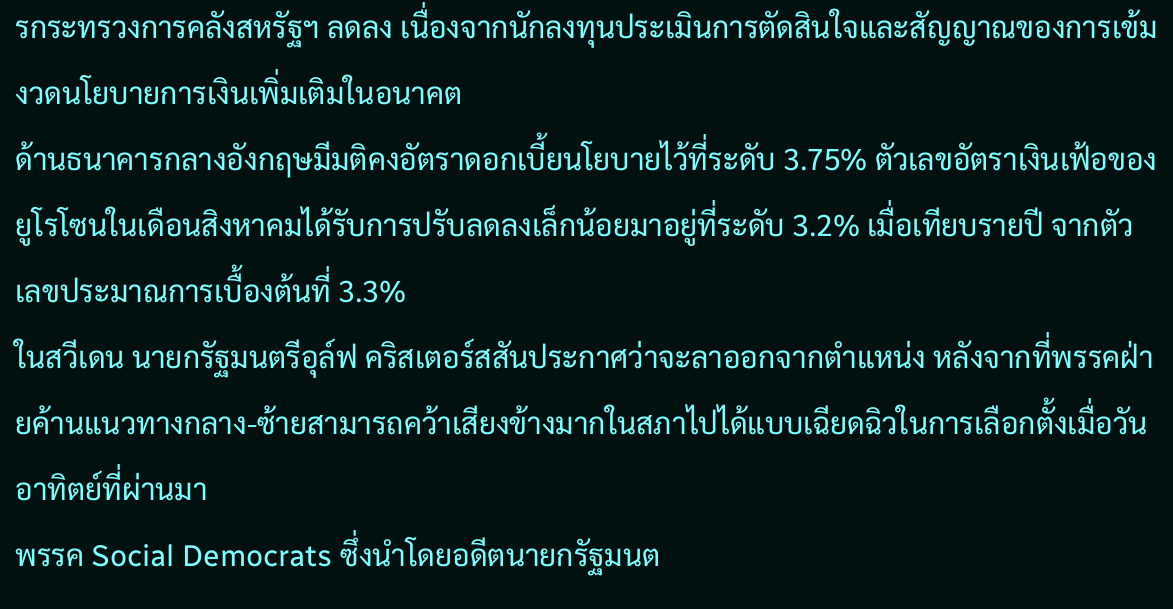รกระทรวงการคลังสหรัฐฯ ลดลง เนื่องจากนักลงทุนประเมินการตัดสินใจและสัญญาณของการเข้มงวดนโยบายการเงินเพิ่มเติมในอนาคต
ด้านธนาคารกลางอังกฤษมีมติคงอัตราดอกเบี้ยนโยบายไว้ที่ระดับ 3.75% ตัวเลขอัตราเงินเฟ้อของยูโรโซนในเดือนสิงหาคมได้รับการปรับลดลงเล็กน้อยมาอยู่ที่ระดับ 3.2% เมื่อเทียบรายปี จากตัวเลขประมาณการเบื้องต้นที่ 3.3%
ในสวีเดน นายกรัฐมนตรีอุล์ฟ คริสเตอร์สสันประกาศว่าจะลาออกจากตำแหน่ง หลังจากที่พรรคฝ่ายค้านแนวทางกลาง-ซ้ายสามารถคว้าเสียงข้างมากในสภาไปได้แบบเฉียดฉิวในการเลือกตั้งเมื่อวันอาทิตย์ที่ผ่านมา
พรรค Social Democrats ซึ่งนำโดยอดีตนายกรัฐมนต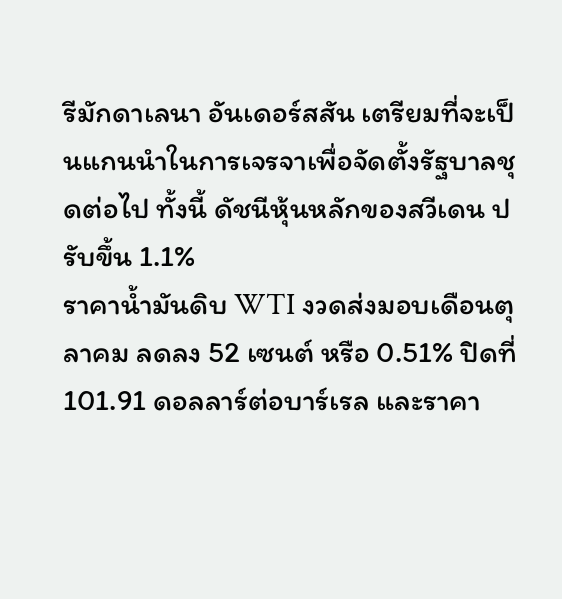รีมักดาเลนา อันเดอร์สสัน เตรียมที่จะเป็นแกนนำในการเจรจาเพื่อจัดตั้งรัฐบาลชุดต่อไป ทั้งนี้ ดัชนีหุ้นหลักของสวีเดน ปรับขึ้น 1.1%
ราคาน้ำมันดิบ WTI งวดส่งมอบเดือนตุลาคม ลดลง 52 เซนต์ หรือ 0.51% ปิดที่ 101.91 ดอลลาร์ต่อบาร์เรล และราคา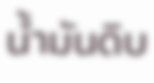น้ำมันดิบ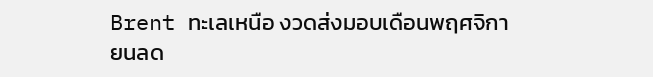Brent ทะเลเหนือ งวดส่งมอบเดือนพฤศจิกายนลด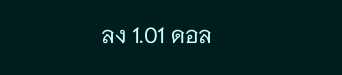ลง 1.01 ดอล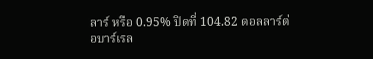ลาร์ หรือ 0.95% ปิดที่ 104.82 ดอลลาร์ต่อบาร์เรล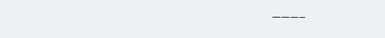———–